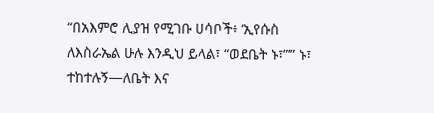“በአእምሮ ሊያዝ የሚገቡ ሀሳቦች፥ ‘ኢየሱስ ለእስራኤል ሁሉ እንዲህ ይላል፣ “ወደቤት ኑ፣”’” ኑ፣ ተከተሉኝ—ለቤት እና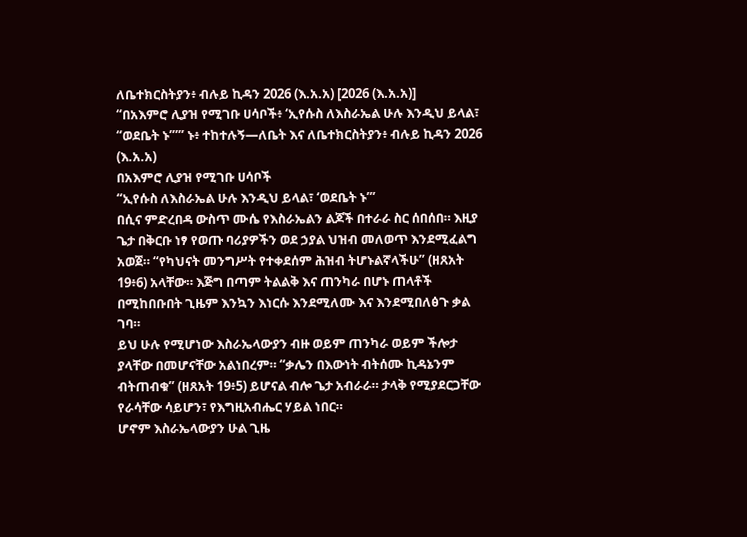ለቤተክርስትያን፥ ብሉይ ኪዳን 2026 (እ.አ.አ) [2026 (እ.አ.አ)]
“በአእምሮ ሊያዝ የሚገቡ ሀሳቦች፥ ‘ኢየሱስ ለእስራኤል ሁሉ እንዲህ ይላል፣ “ወደቤት ኑ”’” ኑ፥ ተከተሉኝ—ለቤት እና ለቤተክርስትያን፥ ብሉይ ኪዳን 2026 (እ.አ.አ)
በአእምሮ ሊያዝ የሚገቡ ሀሳቦች
“ኢየሱስ ለእስራኤል ሁሉ እንዲህ ይላል፣ ‘ወደቤት ኑ’”
በሲና ምድረበዳ ውስጥ ሙሴ የእስራኤልን ልጆች በተራራ ስር ሰበሰበ። እዚያ ጌታ በቅርቡ ነፃ የወጡ ባሪያዎችን ወደ ኃያል ህዝብ መለወጥ እንደሚፈልግ አወጀ። “የካህናት መንግሥት የተቀደሰም ሕዝብ ትሆኑልኛላችሁ” (ዘጸአት 19፥6) አላቸው። እጅግ በጣም ትልልቅ እና ጠንካራ በሆኑ ጠላቶች በሚከበቡበት ጊዜም እንኳን እነርሱ እንደሚለሙ እና እንደሚበለፅጉ ቃል ገባ።
ይህ ሁሉ የሚሆነው እስራኤላውያን ብዙ ወይም ጠንካራ ወይም ችሎታ ያላቸው በመሆናቸው አልነበረም። “ቃሌን በእውነት ብትሰሙ ኪዳኔንም ብትጠብቁ” (ዘጸአት 19፥5) ይሆናል ብሎ ጌታ አብራራ። ታላቅ የሚያደርጋቸው የራሳቸው ሳይሆን፣ የእግዚአብሔር ሃይል ነበር።
ሆኖም እስራኤላውያን ሁል ጊዜ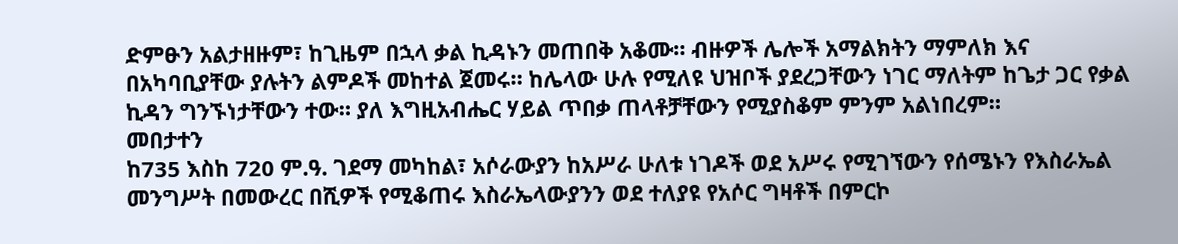ድምፁን አልታዘዙም፣ ከጊዜም በኋላ ቃል ኪዳኑን መጠበቅ አቆሙ። ብዙዎች ሌሎች አማልክትን ማምለክ እና በአካባቢያቸው ያሉትን ልምዶች መከተል ጀመሩ። ከሌላው ሁሉ የሚለዩ ህዝቦች ያደረጋቸውን ነገር ማለትም ከጌታ ጋር የቃል ኪዳን ግንኙነታቸውን ተው። ያለ እግዚአብሔር ሃይል ጥበቃ ጠላቶቻቸውን የሚያስቆም ምንም አልነበረም።
መበታተን
ከ735 እስከ 720 ም.ዓ. ገደማ መካከል፣ አሶራውያን ከአሥራ ሁለቱ ነገዶች ወደ አሥሩ የሚገኘውን የሰሜኑን የእስራኤል መንግሥት በመውረር በሺዎች የሚቆጠሩ እስራኤላውያንን ወደ ተለያዩ የአሶር ግዛቶች በምርኮ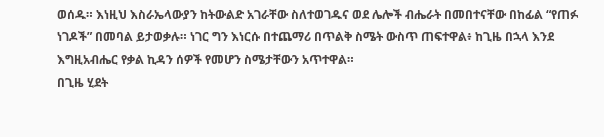ወሰዱ። እነዚህ እስራኤላውያን ከትውልድ አገራቸው ስለተወገዱና ወደ ሌሎች ብሔራት በመበተናቸው በከፊል “የጠፉ ነገዶች” በመባል ይታወቃሉ። ነገር ግን እነርሱ በተጨማሪ በጥልቅ ስሜት ውስጥ ጠፍተዋል፥ ከጊዜ በኋላ እንደ እግዚአብሔር የቃል ኪዳን ሰዎች የመሆን ስሜታቸውን አጥተዋል።
በጊዜ ሂደት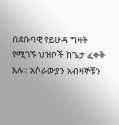በደቡባዊ የይሁዳ ግዛት የሚገኙ ህዝቦች ከጌታ ፈቀቅ አሉ። አሶራውያን አብዛኞቹን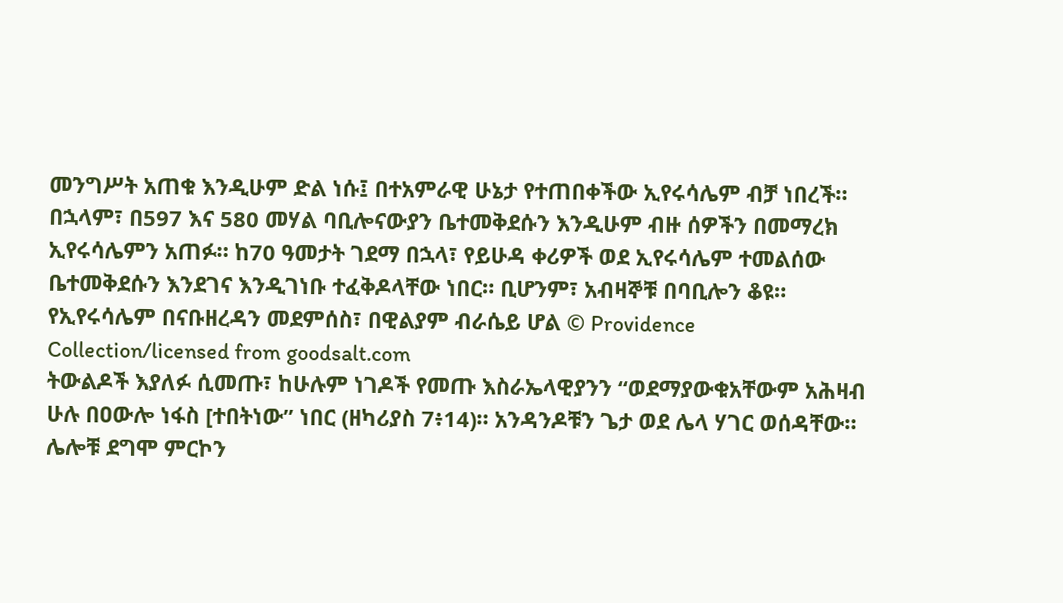መንግሥት አጠቁ እንዲሁም ድል ነሱ፤ በተአምራዊ ሁኔታ የተጠበቀችው ኢየሩሳሌም ብቻ ነበረች። በኋላም፣ በ597 እና 580 መሃል ባቢሎናውያን ቤተመቅደሱን እንዲሁም ብዙ ሰዎችን በመማረክ ኢየሩሳሌምን አጠፉ። ከ70 ዓመታት ገደማ በኋላ፣ የይሁዳ ቀሪዎች ወደ ኢየሩሳሌም ተመልሰው ቤተመቅደሱን እንደገና እንዲገነቡ ተፈቅዶላቸው ነበር። ቢሆንም፣ አብዛኞቹ በባቢሎን ቆዩ።
የኢየሩሳሌም በናቡዘረዳን መደምሰስ፣ በዊልያም ብራሴይ ሆል © Providence Collection/licensed from goodsalt.com
ትውልዶች እያለፉ ሲመጡ፣ ከሁሉም ነገዶች የመጡ እስራኤላዊያንን “ወደማያውቁአቸውም አሕዛብ ሁሉ በዐውሎ ነፋስ [ተበትነው” ነበር (ዘካሪያስ 7፥14)። አንዳንዶቹን ጌታ ወደ ሌላ ሃገር ወሰዳቸው። ሌሎቹ ደግሞ ምርኮን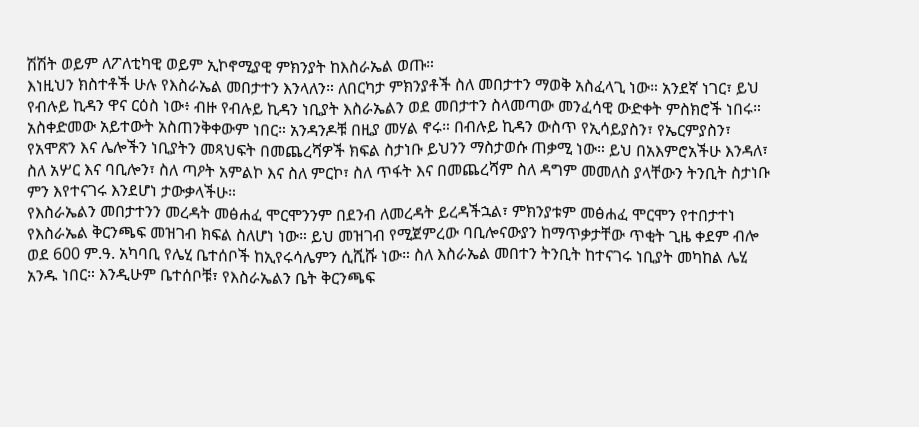ሽሽት ወይም ለፖለቲካዊ ወይም ኢኮኖሚያዊ ምክንያት ከእስራኤል ወጡ።
እነዚህን ክስተቶች ሁሉ የእስራኤል መበታተን እንላለን። ለበርካታ ምክንያቶች ስለ መበታተን ማወቅ አስፈላጊ ነው። አንደኛ ነገር፣ ይህ የብሉይ ኪዳን ዋና ርዕስ ነው፥ ብዙ የብሉይ ኪዳን ነቢያት እስራኤልን ወደ መበታተን ስላመጣው መንፈሳዊ ውድቀት ምስክሮች ነበሩ። አስቀድመው አይተውት አስጠንቅቀውም ነበር። አንዳንዶቹ በዚያ መሃል ኖሩ። በብሉይ ኪዳን ውስጥ የኢሳይያስን፣ የኤርምያስን፣ የአሞጽን እና ሌሎችን ነቢያትን መጻህፍት በመጨረሻዎች ክፍል ስታነቡ ይህንን ማስታወሱ ጠቃሚ ነው። ይህ በአእምሮአችሁ እንዳለ፣ ስለ አሦር እና ባቢሎን፣ ስለ ጣዖት አምልኮ እና ስለ ምርኮ፣ ስለ ጥፋት እና በመጨረሻም ስለ ዳግም መመለስ ያላቸውን ትንቢት ስታነቡ ምን እየተናገሩ እንደሆነ ታውቃላችሁ።
የእስራኤልን መበታተንን መረዳት መፅሐፈ ሞርሞንንም በደንብ ለመረዳት ይረዳችኋል፣ ምክንያቱም መፅሐፈ ሞርሞን የተበታተነ የእስራኤል ቅርንጫፍ መዝገብ ክፍል ስለሆነ ነው። ይህ መዝገብ የሚጀምረው ባቢሎናውያን ከማጥቃታቸው ጥቂት ጊዜ ቀደም ብሎ ወደ 600 ም.ዓ. አካባቢ የሌሂ ቤተሰቦች ከኢየሩሳሌምን ሲሺሹ ነው። ስለ እስራኤል መበተን ትንቢት ከተናገሩ ነቢያት መካከል ሌሂ አንዱ ነበር። እንዲሁም ቤተሰቦቹ፣ የእስራኤልን ቤት ቅርንጫፍ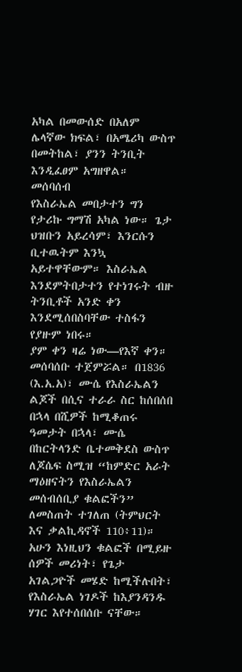አካል በመውሰድ በአለም ሌላኛው ክፍል፣ በአሜሪካ ውስጥ በመትከል፣ ያንን ትንቢት እንዲፈፀም አግዘዋል።
መሰባሰብ
የእስራኤል መበታተን ግን የታሪኩ ግማሽ አካል ነው። ጌታ ህዝቡን አይረሳም፣ እንርሱን ቢተዉትም እንኳ አይተዋቸውም። እስራኤል እንደምትበታተን የተነገሩት ብዙ ትንቢቶች አንድ ቀን እንደሚሰበስባቸው ተስፋን የያዙም ነበሩ።
ያም ቀን ዛሬ ነው—የእኛ ቀን። መሰባሰቡ ተጀምሯል። በ1836 (እ.አ.አ)፣ ሙሴ የእስራኤልን ልጆች በሲና ተራራ ስር ከሰበሰበ በኋላ በሺዎች ከሚቆጠሩ ዓመታት በኋላ፣ ሙሴ በከርትላንድ ቤተመቅደስ ውስጥ ለጆሴፍ ስሚዝ “ከምድር አራት ማዕዘናትን የእስራኤልን መሰብሰቢያ ቁልፎችን” ለመስጠት ተገለጠ (ትምህርት እና ቃልኪዳኖች 110፥11)። አሁን እነዚህን ቁልፎች በሚይዙ ሰዎች መሪነት፣ የጌታ አገልጋዮች መሄድ ከሚችሉበት፣ የእስራኤል ነገዶች ከእያንዳንዱ ሃገር እየተሰበሰቡ ናቸው።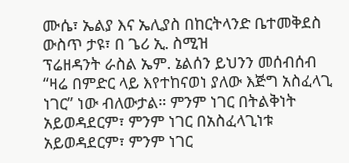ሙሴ፣ ኤልያ እና ኤሊያስ በከርትላንድ ቤተመቅደስ ውስጥ ታዩ፣ በ ጌሪ ኢ. ስሚዝ
ፕሬዘዳንት ራስል ኤም. ኔልሰን ይህንን መሰብሰብ “ዛሬ በምድር ላይ እየተከናወነ ያለው እጅግ አስፈላጊ ነገር” ነው ብለውታል። ምንም ነገር በትልቅነት አይወዳደርም፣ ምንም ነገር በአስፈላጊነቱ አይወዳደርም፣ ምንም ነገር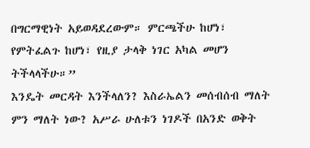በግርማዊነት አይወዳደረውም። ምርጫችሁ ከሆነ፣ የምትፈልጉ ከሆነ፣ የዚያ ታላቅ ነገር አካል መሆን ትችላላችሁ።”
እንዴት መርዳት እንችላለን? እስራኤልን መሰብሰብ ማለት ምን ማለት ነው? አሥራ ሁለቱን ነገዶች በአንድ ወቅት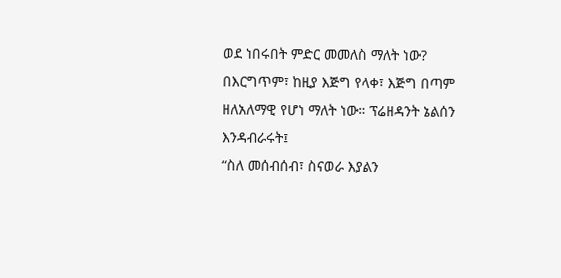ወደ ነበሩበት ምድር መመለስ ማለት ነው? በእርግጥም፣ ከዚያ እጅግ የላቀ፣ እጅግ በጣም ዘለአለማዊ የሆነ ማለት ነው። ፕሬዘዳንት ኔልሰን እንዳብራሩት፤
“ስለ መሰብሰብ፣ ስናወራ እያልን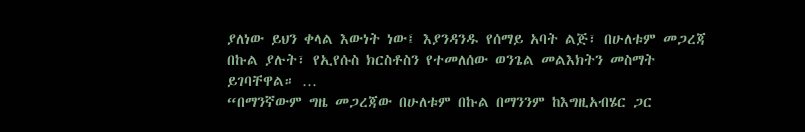ያለነው ይህን ቀላል እውነት ነው፤ እያንዳንዱ የሰማይ አባት ልጅ፣ በሁለቱም መጋረጃ በኩል ያሉት፣ የኢየሱስ ክርስቶስን የተመለሰው ወንጌል መልእክትን መስማት ይገባቸዋል። …
“በማንኛውም ግዜ መጋረጃው በሁለቱም በኩል በማንንም ከእግዚአብሄር ጋር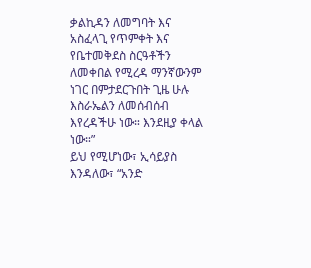ቃልኪዳን ለመግባት እና አስፈላጊ የጥምቀት እና የቤተመቅደስ ስርዓቶችን ለመቀበል የሚረዳ ማንኛውንም ነገር በምታደርጉበት ጊዜ ሁሉ እስራኤልን ለመሰብሰብ እየረዳችሁ ነው። እንደዚያ ቀላል ነው።”
ይህ የሚሆነው፣ ኢሳይያስ እንዳለው፣ “አንድ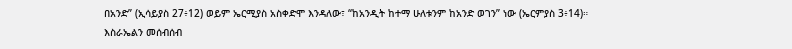በአንድ” (ኢሳይያስ 27፥12) ወይም ኤርሚያስ አስቀድሞ እንዳለው፣ “ከአንዲት ከተማ ሁለቱንም ከአንድ ወገን” ነው (ኤርምያስ 3፥14)።
እስራኤልን መሰብሰብ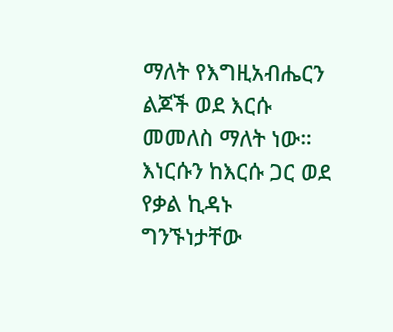ማለት የእግዚአብሔርን ልጆች ወደ እርሱ መመለስ ማለት ነው። እነርሱን ከእርሱ ጋር ወደ የቃል ኪዳኑ ግንኙነታቸው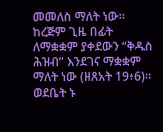መመለስ ማለት ነው። ከረጅም ጊዜ በፊት ለማቋቋም ያቀደውን “ቅዱስ ሕዝብ” እንደገና ማቋቋም ማለት ነው (ዘጸአት 19፥6)።
ወደቤት ኑ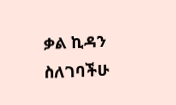ቃል ኪዳን ስለገባችሁ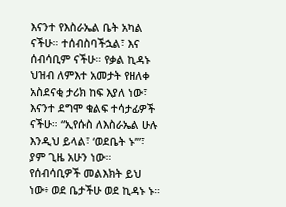እናንተ የእስራኤል ቤት አካል ናችሁ። ተሰብስባችኋል፣ እና ሰብሳቢም ናችሁ። የቃል ኪዳኑ ህዝብ ለምእተ አመታት የዘለቀ አስደናቂ ታሪክ ከፍ እያለ ነው፣ እናንተ ደግሞ ቁልፍ ተሳታፊዎች ናችሁ። “ኢየሱስ ለእስራኤል ሁሉ እንዲህ ይላል፣ ‘ወደቤት ኑ’”፣ ያም ጊዜ አሁን ነው።
የሰብሳቢዎች መልእክት ይህ ነው፥ ወደ ቤታችሁ ወደ ኪዳኑ ኑ።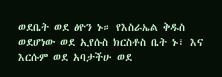ወደቤት ወደ ፅዮን ኑ። የእስራኤል ቅዱስ ወደሆነው ወደ ኢየሱስ ክርስቶስ ቤት ኑ፣ እና እርሱም ወደ አባታችሁ ወደ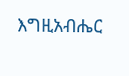እግዚአብሔር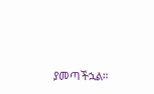ያመጣችኋል።